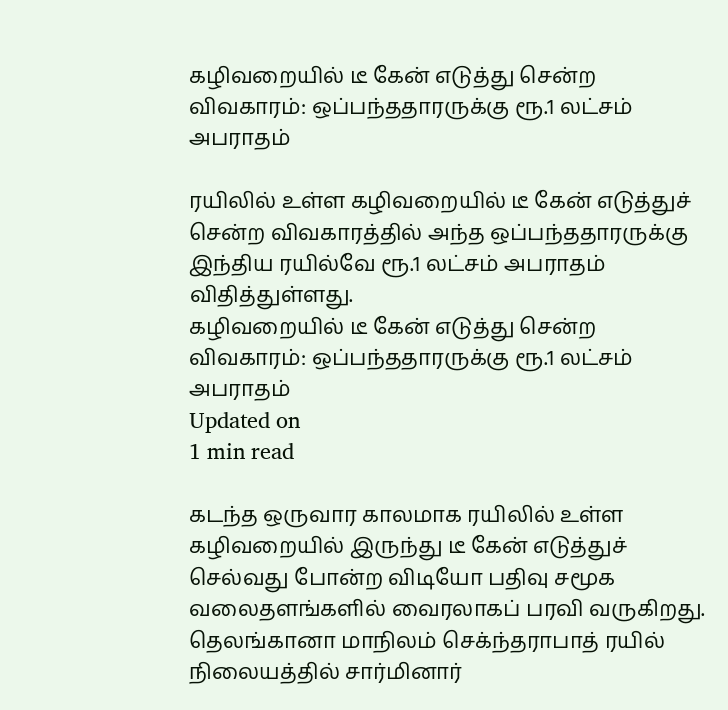கழிவறையில் டீ கேன் எடுத்து சென்ற விவகாரம்: ஒப்பந்ததாரருக்கு ரூ.1 லட்சம் அபராதம்

ரயிலில் உள்ள கழிவறையில் டீ கேன் எடுத்துச் சென்ற விவகாரத்தில் அந்த ஒப்பந்ததாரருக்கு இந்திய ரயில்வே ரூ.1 லட்சம் அபராதம் விதித்துள்ளது.
கழிவறையில் டீ கேன் எடுத்து சென்ற விவகாரம்: ஒப்பந்ததாரருக்கு ரூ.1 லட்சம் அபராதம்
Updated on
1 min read

கடந்த ஒருவார காலமாக ரயிலில் உள்ள கழிவறையில் இருந்து டீ கேன் எடுத்துச் செல்வது போன்ற விடியோ பதிவு சமூக வலைதளங்களில் வைரலாகப் பரவி வருகிறது. தெலங்கானா மாநிலம் செக்ந்தராபாத் ரயில் நிலையத்தில் சார்மினார்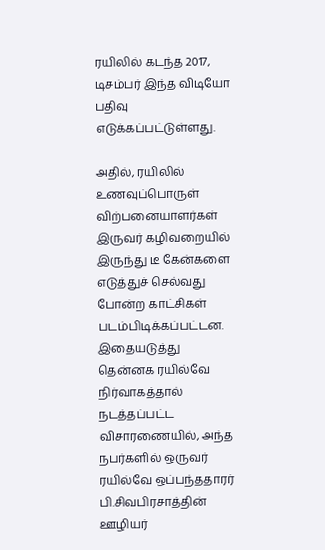ரயிலில் கடந்த 2017, டிசம்பர் இந்த விடியோ பதிவு எடுக்கப்பட்டுள்ளது.

அதில், ரயிலில் உணவுப்பொருள் விற்பனையாளர்கள் இருவர் கழிவறையில் இருந்து டீ கேன்களை எடுத்துச் செல்வது போன்ற காட்சிகள் படம்பிடிக்கப்பட்டன. இதையடுத்து தென்னக ரயில்வே நிர்வாகத்தால் நடத்தப்பட்ட விசாரணையில், அந்த நபர்களில் ஒருவர் ரயில்வே ஒப்பந்ததாரர் பி.சிவபிரசாத்தின் ஊழியர்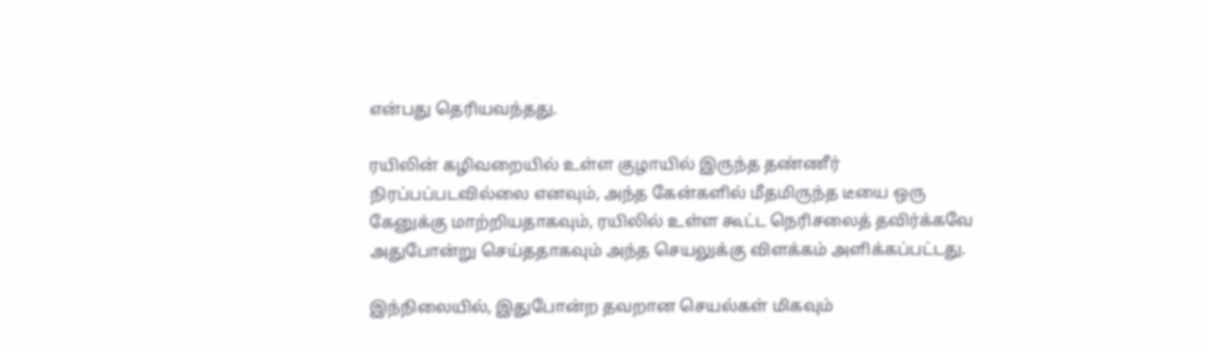என்பது தெரியவந்தது.

ரயிலின் கழிவறையில் உள்ள குழாயில் இருந்த தண்ணீர் நிரப்பப்படவில்லை எனவும், அந்த கேன்களில் மீதமிருந்த டீயை ஒரு கேனுக்கு மாற்றியதாகவும், ரயிலில் உள்ள கூட்ட நெரிசலைத் தவிர்க்கவே அதுபோன்று செய்ததாகவும் அந்த செயலுக்கு விளக்கம் அளிக்கப்பட்டது.

இந்நிலையில், இதுபோன்ற தவறான செயல்கள் மிகவும்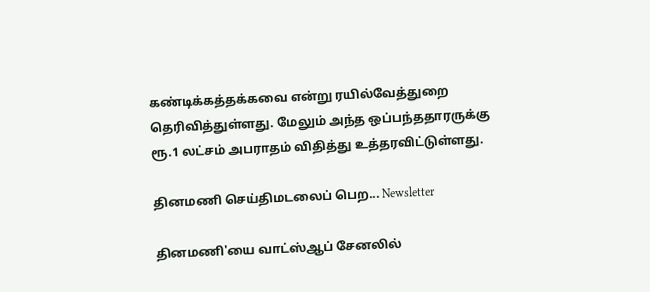கண்டிக்கத்தக்கவை என்று ரயில்வேத்துறை தெரிவித்துள்ளது. மேலும் அந்த ஒப்பந்ததாரருக்கு ரூ.1 லட்சம் அபராதம் விதித்து உத்தரவிட்டுள்ளது.

தினமணி செய்திமடலைப் பெற... Newsletter

தினமணி'யை வாட்ஸ்ஆப் சேனலில்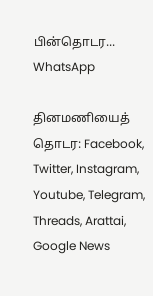பின்தொடர... WhatsApp

தினமணியைத் தொடர: Facebook, Twitter, Instagram, Youtube, Telegram, Threads, Arattai, Google News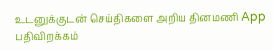உடனுக்குடன் செய்திகளை அறிய தினமணி App பதிவிறக்கம்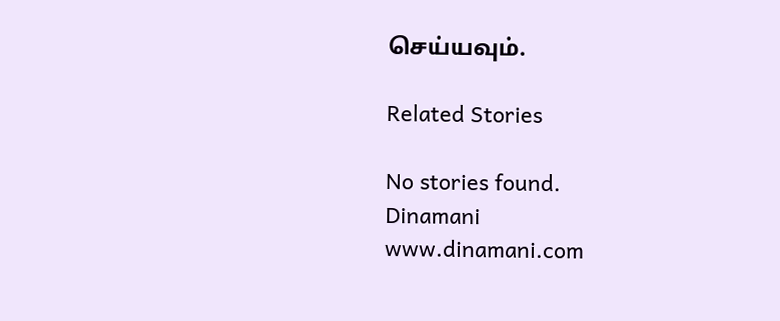செய்யவும்.

Related Stories

No stories found.
Dinamani
www.dinamani.com